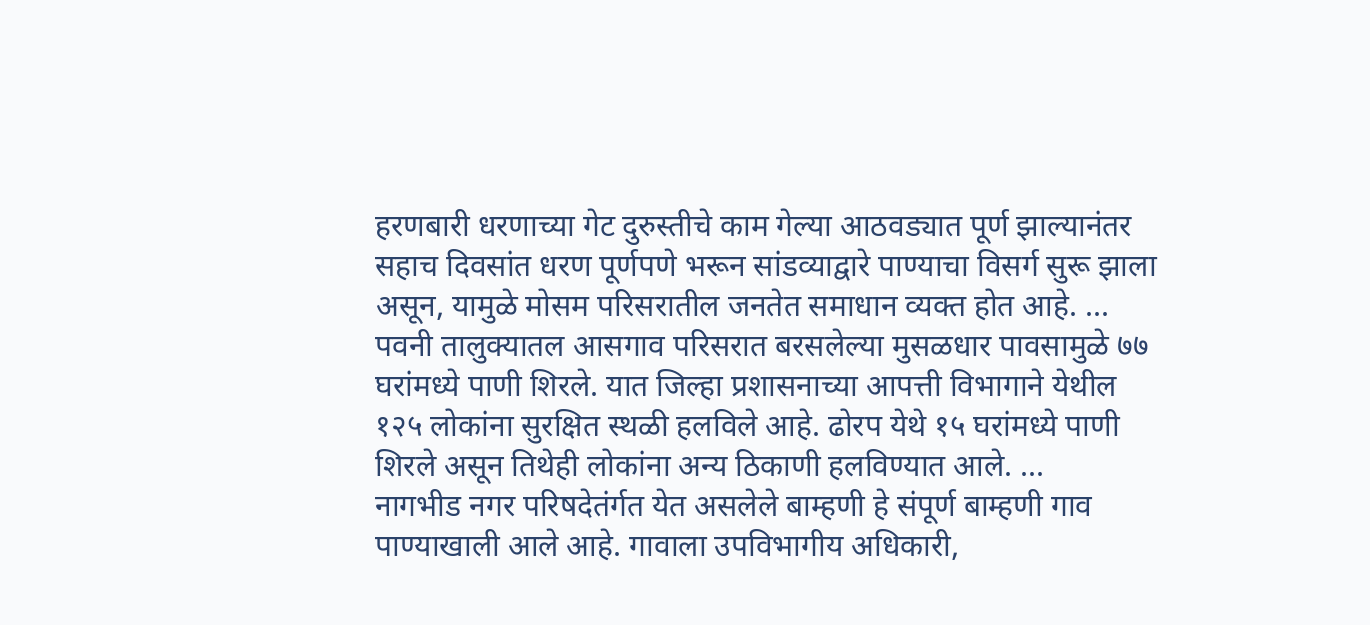हरणबारी धरणाच्या गेट दुरुस्तीचे काम गेल्या आठवड्यात पूर्ण झाल्यानंतर सहाच दिवसांत धरण पूर्णपणे भरून सांडव्याद्वारे पाण्याचा विसर्ग सुरू झाला असून, यामुळे मोसम परिसरातील जनतेत समाधान व्यक्त होत आहे. ...
पवनी तालुक्यातल आसगाव परिसरात बरसलेल्या मुसळधार पावसामुळे ७७ घरांमध्ये पाणी शिरले. यात जिल्हा प्रशासनाच्या आपत्ती विभागाने येथील १२५ लोकांना सुरक्षित स्थळी हलविले आहे. ढोरप येथे १५ घरांमध्ये पाणी शिरले असून तिथेही लोकांना अन्य ठिकाणी हलविण्यात आले. ...
नागभीड नगर परिषदेतंर्गत येत असलेले बाम्हणी हे संपूर्ण बाम्हणी गाव पाण्याखाली आले आहे. गावाला उपविभागीय अधिकारी,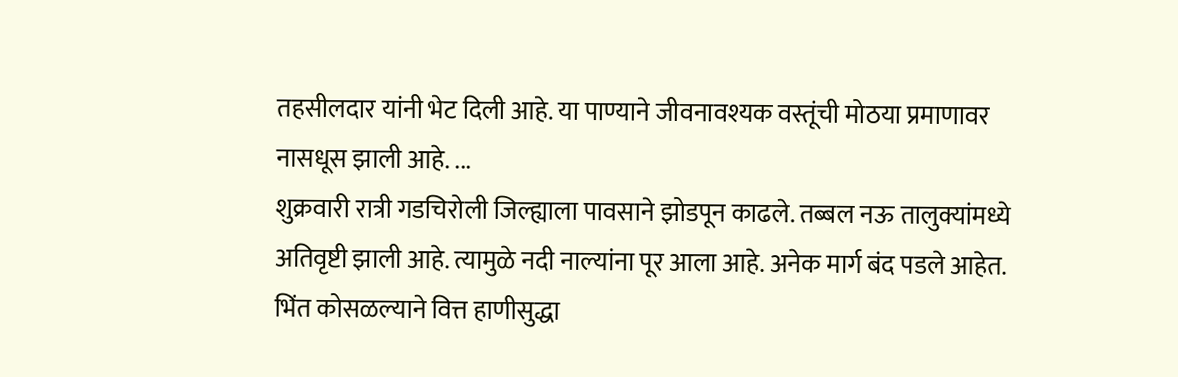तहसीलदार यांनी भेट दिली आहे. या पाण्याने जीवनावश्यक वस्तूंची मोठया प्रमाणावर नासधूस झाली आहे. ...
शुक्रवारी रात्री गडचिरोली जिल्ह्याला पावसाने झोडपून काढले. तब्बल नऊ तालुक्यांमध्ये अतिवृष्टी झाली आहे. त्यामुळे नदी नाल्यांना पूर आला आहे. अनेक मार्ग बंद पडले आहेत. भिंत कोसळल्याने वित्त हाणीसुद्धा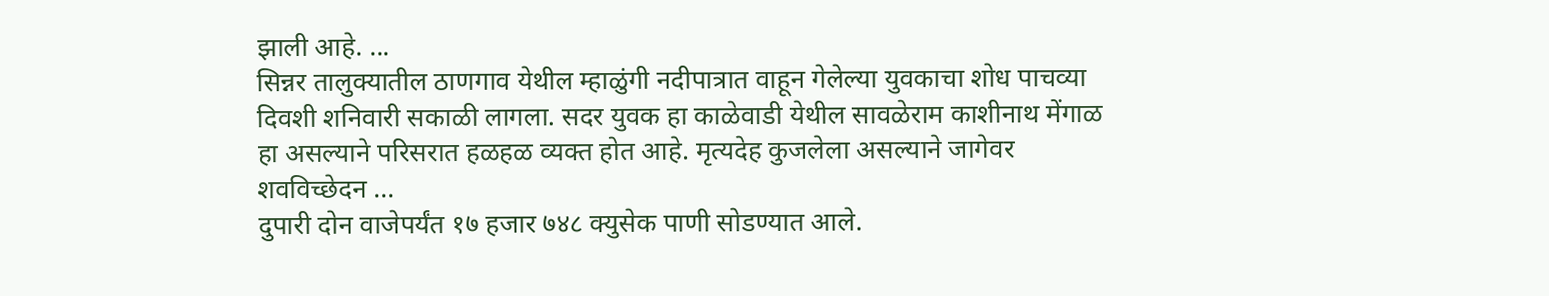झाली आहे. ...
सिन्नर तालुक्यातील ठाणगाव येथील म्हाळुंगी नदीपात्रात वाहून गेलेल्या युवकाचा शोध पाचव्या दिवशी शनिवारी सकाळी लागला. सदर युवक हा काळेवाडी येथील सावळेराम काशीनाथ मेंगाळ हा असल्याने परिसरात हळहळ व्यक्त होत आहे. मृत्यदेह कुजलेला असल्याने जागेवर शवविच्छेदन ...
दुपारी दोन वाजेपर्यंत १७ हजार ७४८ क्युसेक पाणी सोडण्यात आले.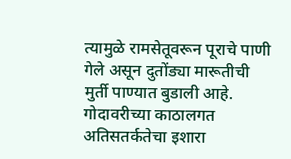त्यामुळे रामसेतूवरून पूराचे पाणी गेले असून दुतोंड्या मारूतीची मुर्ती पाण्यात बुडाली आहे. गोदावरीच्या काठालगत अतिसतर्कतेचा इशारा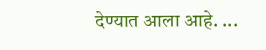देण्यात आला आहे. ...